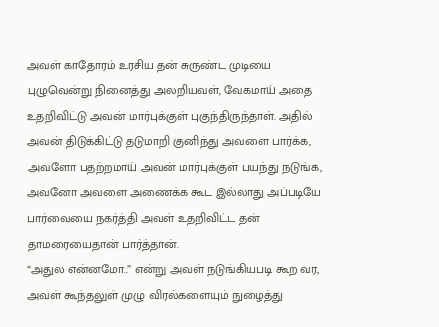அவள் காதோரம் உரசிய தன் சுருண்ட முடியை புழுவென்று நினைத்து அலறியவள், வேகமாய் அதை உதறிவிட்டு அவன் மார்புக்குள் புகுந்திருந்தாள். அதில் அவன் திடுக்கிட்டு தடுமாறி குனிந்து அவளை பார்க்க, அவளோ பதற்றமாய் அவன் மார்புக்குள் பயந்து நடுங்க, அவனோ அவளை அணைக்க கூட இல்லாது அப்படியே பார்வையை நகர்த்தி அவள் உதறிவிட்ட தன் தாமரையைதான் பார்த்தான்.
“அதுல என்னமோ..” என்று அவள் நடுங்கியபடி கூற வர, அவள் கூந்தலுள் முழு விரல்களையும் நுழைத்து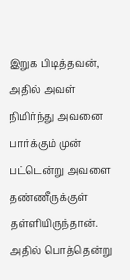இறுக பிடித்தவன், அதில் அவள் நிமிர்ந்து அவனை பார்க்கும் முன் பட்டென்று அவளை தண்ணீருக்குள் தள்ளியிருந்தான்.
அதில் பொத்தென்று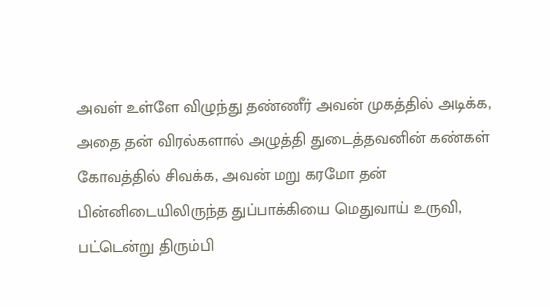அவள் உள்ளே விழுந்து தண்ணீர் அவன் முகத்தில் அடிக்க, அதை தன் விரல்களால் அழுத்தி துடைத்தவனின் கண்கள் கோவத்தில் சிவக்க, அவன் மறு கரமோ தன் பின்னிடையிலிருந்த துப்பாக்கியை மெதுவாய் உருவி, பட்டென்று திரும்பி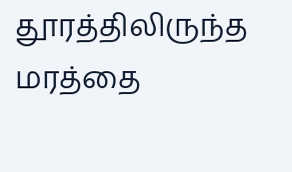தூரத்திலிருந்த மரத்தை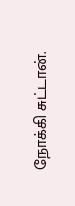நோக்கி சுட்டான்.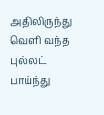அதிலிருந்து வெளி வந்த புல்லட் பாய்ந்து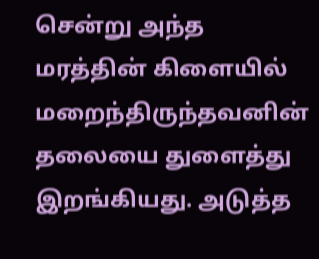சென்று அந்த மரத்தின் கிளையில் மறைந்திருந்தவனின் தலையை துளைத்து இறங்கியது. அடுத்த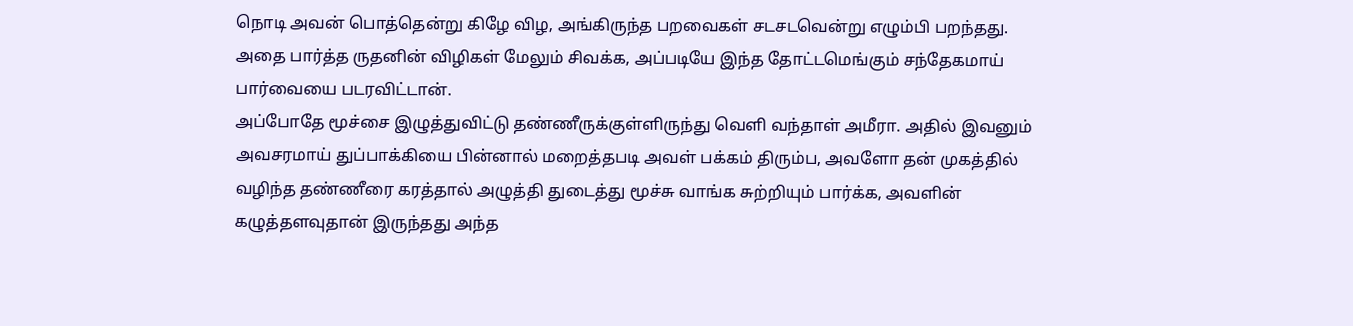நொடி அவன் பொத்தென்று கிழே விழ, அங்கிருந்த பறவைகள் சடசடவென்று எழும்பி பறந்தது.
அதை பார்த்த ருதனின் விழிகள் மேலும் சிவக்க, அப்படியே இந்த தோட்டமெங்கும் சந்தேகமாய் பார்வையை படரவிட்டான்.
அப்போதே மூச்சை இழுத்துவிட்டு தண்ணீருக்குள்ளிருந்து வெளி வந்தாள் அமீரா. அதில் இவனும் அவசரமாய் துப்பாக்கியை பின்னால் மறைத்தபடி அவள் பக்கம் திரும்ப, அவளோ தன் முகத்தில் வழிந்த தண்ணீரை கரத்தால் அழுத்தி துடைத்து மூச்சு வாங்க சுற்றியும் பார்க்க, அவளின் கழுத்தளவுதான் இருந்தது அந்த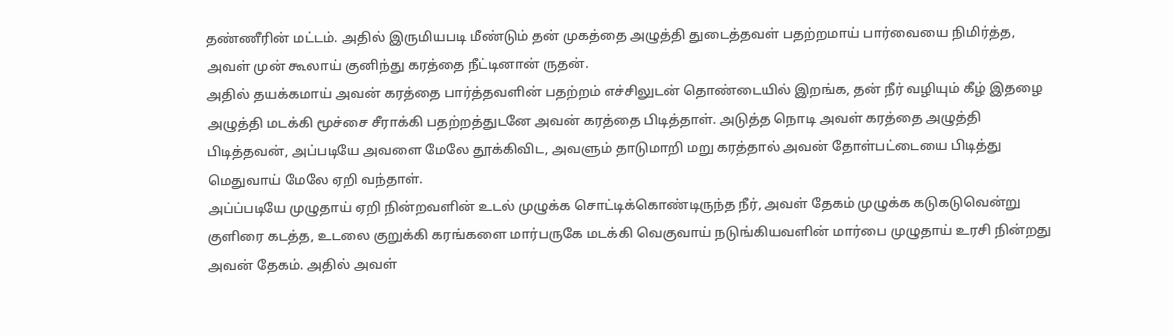தண்ணீரின் மட்டம். அதில் இருமியபடி மீண்டும் தன் முகத்தை அழுத்தி துடைத்தவள் பதற்றமாய் பார்வையை நிமிர்த்த, அவள் முன் கூலாய் குனிந்து கரத்தை நீட்டினான் ருதன்.
அதில் தயக்கமாய் அவன் கரத்தை பார்த்தவளின் பதற்றம் எச்சிலுடன் தொண்டையில் இறங்க, தன் நீர் வழியும் கீழ் இதழை அழுத்தி மடக்கி மூச்சை சீராக்கி பதற்றத்துடனே அவன் கரத்தை பிடித்தாள். அடுத்த நொடி அவள் கரத்தை அழுத்தி பிடித்தவன், அப்படியே அவளை மேலே தூக்கிவிட, அவளும் தாடுமாறி மறு கரத்தால் அவன் தோள்பட்டையை பிடித்து மெதுவாய் மேலே ஏறி வந்தாள்.
அப்ப்படியே முழுதாய் ஏறி நின்றவளின் உடல் முழுக்க சொட்டிக்கொண்டிருந்த நீர், அவள் தேகம் முழுக்க கடுகடுவென்று குளிரை கடத்த, உடலை குறுக்கி கரங்களை மார்பருகே மடக்கி வெகுவாய் நடுங்கியவளின் மார்பை முழுதாய் உரசி நின்றது அவன் தேகம். அதில் அவள்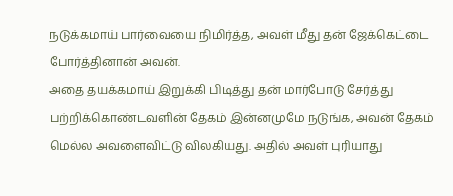நடுக்கமாய் பார்வையை நிமிர்த்த, அவள் மீது தன் ஜேக்கெட்டை போர்த்தினான் அவன்.
அதை தயக்கமாய் இறுக்கி பிடித்து தன் மார்போடு சேர்த்து பற்றிக்கொண்டவளின் தேகம் இன்னமுமே நடுங்க, அவன் தேகம் மெல்ல அவளைவிட்டு விலகியது. அதில் அவள் புரியாது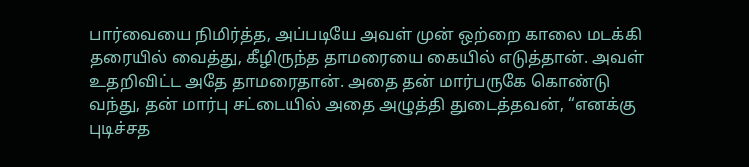பார்வையை நிமிர்த்த, அப்படியே அவள் முன் ஒற்றை காலை மடக்கி தரையில் வைத்து, கீழிருந்த தாமரையை கையில் எடுத்தான். அவள் உதறிவிட்ட அதே தாமரைதான். அதை தன் மார்பருகே கொண்டு வந்து, தன் மார்பு சட்டையில் அதை அழுத்தி துடைத்தவன், “எனக்கு புடிச்சத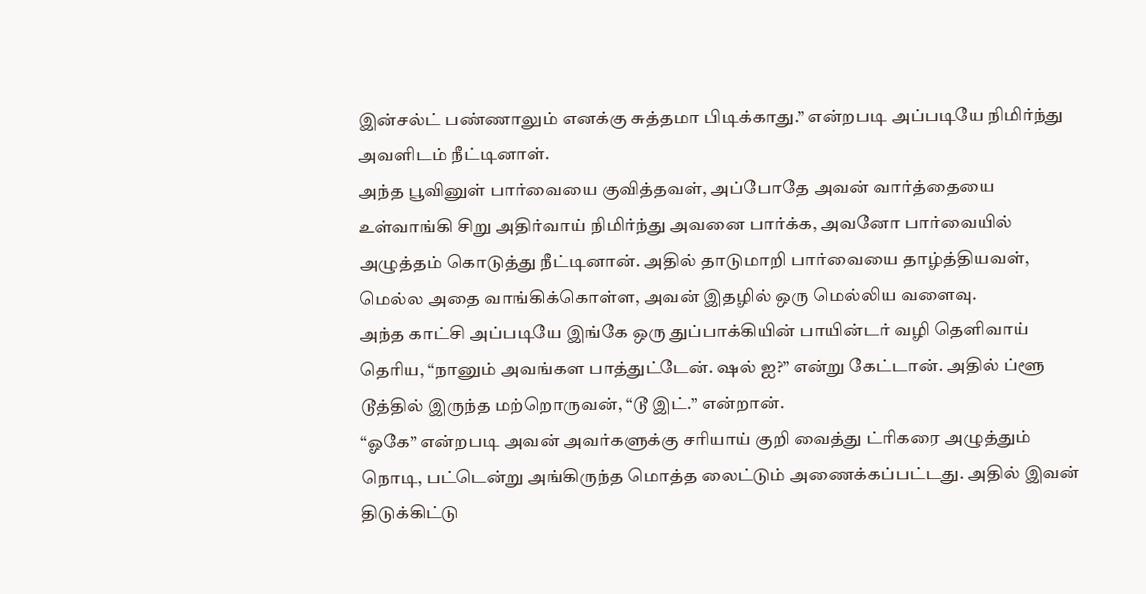இன்சல்ட் பண்ணாலும் எனக்கு சுத்தமா பிடிக்காது.” என்றபடி அப்படியே நிமிர்ந்து அவளிடம் நீட்டினாள்.
அந்த பூவினுள் பார்வையை குவித்தவள், அப்போதே அவன் வார்த்தையை உள்வாங்கி சிறு அதிர்வாய் நிமிர்ந்து அவனை பார்க்க, அவனோ பார்வையில் அழுத்தம் கொடுத்து நீட்டினான். அதில் தாடுமாறி பார்வையை தாழ்த்தியவள், மெல்ல அதை வாங்கிக்கொள்ள, அவன் இதழில் ஒரு மெல்லிய வளைவு.
அந்த காட்சி அப்படியே இங்கே ஒரு துப்பாக்கியின் பாயின்டர் வழி தெளிவாய் தெரிய, “நானும் அவங்கள பாத்துட்டேன். ஷல் ஐ?” என்று கேட்டான். அதில் ப்ளூ டூத்தில் இருந்த மற்றொருவன், “டூ இட்.” என்றான்.
“ஓகே” என்றபடி அவன் அவர்களுக்கு சரியாய் குறி வைத்து ட்ரிகரை அழுத்தும் நொடி, பட்டென்று அங்கிருந்த மொத்த லைட்டும் அணைக்கப்பட்டது. அதில் இவன் திடுக்கிட்டு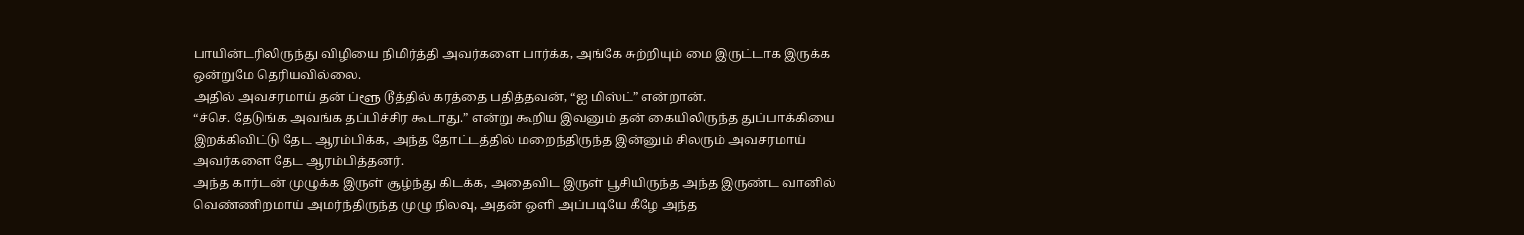பாயின்டரிலிருந்து விழியை நிமிர்த்தி அவர்களை பார்க்க, அங்கே சுற்றியும் மை இருட்டாக இருக்க ஒன்றுமே தெரியவில்லை.
அதில் அவசரமாய் தன் ப்ளூ டூத்தில் கரத்தை பதித்தவன், “ஐ மிஸ்ட்” என்றான்.
“ச்செ. தேடுங்க அவங்க தப்பிச்சிர கூடாது.” என்று கூறிய இவனும் தன் கையிலிருந்த துப்பாக்கியை இறக்கிவிட்டு தேட ஆரம்பிக்க, அந்த தோட்டத்தில் மறைந்திருந்த இன்னும் சிலரும் அவசரமாய் அவர்களை தேட ஆரம்பித்தனர்.
அந்த கார்டன் முழுக்க இருள் சூழ்ந்து கிடக்க, அதைவிட இருள் பூசியிருந்த அந்த இருண்ட வானில் வெண்ணிறமாய் அமர்ந்திருந்த முழு நிலவு, அதன் ஒளி அப்படியே கீழே அந்த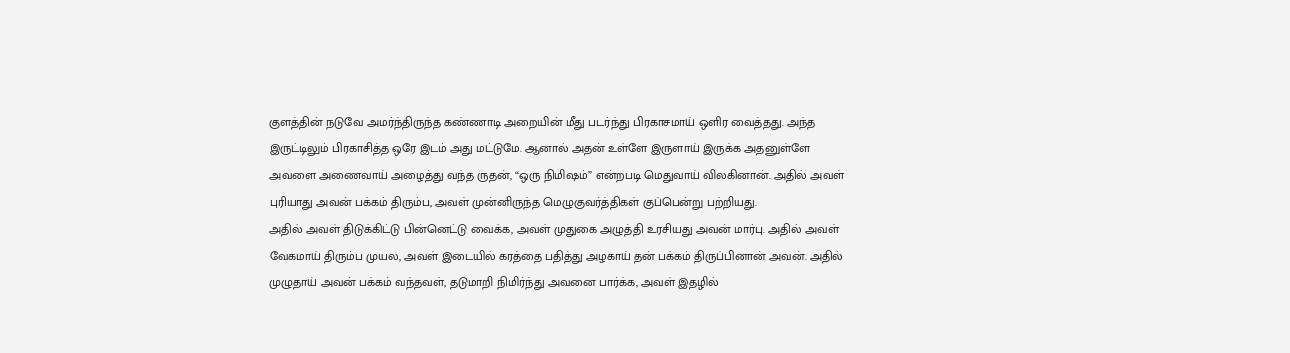குளத்தின் நடுவே அமர்ந்திருந்த கண்ணாடி அறையின் மீது படர்ந்து பிரகாசமாய் ஒளிர வைத்தது. அந்த இருட்டிலும் பிரகாசித்த ஒரே இடம் அது மட்டுமே. ஆனால் அதன் உள்ளே இருளாய் இருக்க அதனுள்ளே அவளை அணைவாய் அழைத்து வந்த ருதன், “ஒரு நிமிஷம்” என்றபடி மெதுவாய் விலகினான். அதில் அவள் புரியாது அவன் பக்கம் திரும்ப, அவள் முன்னிருந்த மெழுகுவர்த்திகள் குப்பென்று பற்றியது.
அதில் அவள் திடுக்கிட்டு பின்னெட்டு வைக்க, அவள் முதுகை அழுத்தி உரசியது அவன் மார்பு. அதில் அவள் வேகமாய் திரும்ப முயல, அவள் இடையில் கரத்தை பதித்து அழகாய் தன் பக்கம் திருப்பினான் அவன். அதில் முழுதாய் அவன் பக்கம் வந்தவள், தடுமாறி நிமிர்ந்து அவனை பார்க்க, அவள் இதழில்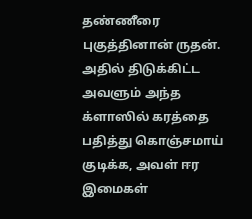தண்ணீரை புகுத்தினான் ருதன்.
அதில் திடுக்கிட்ட அவளும் அந்த க்ளாஸில் கரத்தை பதித்து கொஞ்சமாய் குடிக்க, அவள் ஈர இமைகள்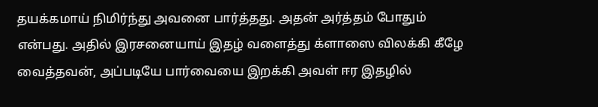தயக்கமாய் நிமிர்ந்து அவனை பார்த்தது. அதன் அர்த்தம் போதும் என்பது. அதில் இரசனையாய் இதழ் வளைத்து க்ளாஸை விலக்கி கீழே வைத்தவன், அப்படியே பார்வையை இறக்கி அவள் ஈர இதழில்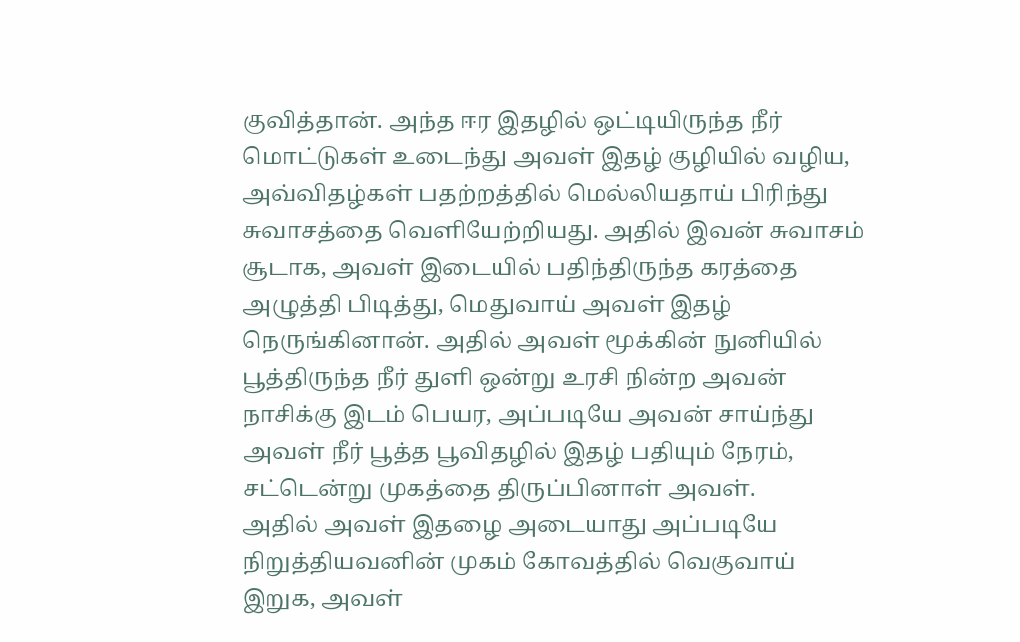குவித்தான். அந்த ஈர இதழில் ஒட்டியிருந்த நீர் மொட்டுகள் உடைந்து அவள் இதழ் குழியில் வழிய, அவ்விதழ்கள் பதற்றத்தில் மெல்லியதாய் பிரிந்து சுவாசத்தை வெளியேற்றியது. அதில் இவன் சுவாசம் சூடாக, அவள் இடையில் பதிந்திருந்த கரத்தை அழுத்தி பிடித்து, மெதுவாய் அவள் இதழ் நெருங்கினான். அதில் அவள் மூக்கின் நுனியில் பூத்திருந்த நீர் துளி ஒன்று உரசி நின்ற அவன் நாசிக்கு இடம் பெயர, அப்படியே அவன் சாய்ந்து அவள் நீர் பூத்த பூவிதழில் இதழ் பதியும் நேரம், சட்டென்று முகத்தை திருப்பினாள் அவள்.
அதில் அவள் இதழை அடையாது அப்படியே நிறுத்தியவனின் முகம் கோவத்தில் வெகுவாய் இறுக, அவள்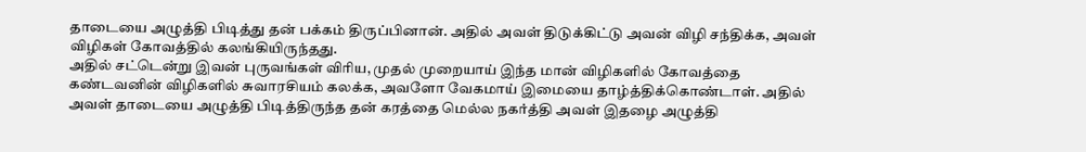தாடையை அழுத்தி பிடித்து தன் பக்கம் திருப்பினான். அதில் அவள் திடுக்கிட்டு அவன் விழி சந்திக்க, அவள் விழிகள் கோவத்தில் கலங்கியிருந்தது.
அதில் சட்டென்று இவன் புருவங்கள் விரிய, முதல் முறையாய் இந்த மான் விழிகளில் கோவத்தை கண்டவனின் விழிகளில் சுவாரசியம் கலக்க, அவளோ வேகமாய் இமையை தாழ்த்திக்கொண்டாள். அதில் அவள் தாடையை அழுத்தி பிடித்திருந்த தன் கரத்தை மெல்ல நகர்த்தி அவள் இதழை அழுத்தி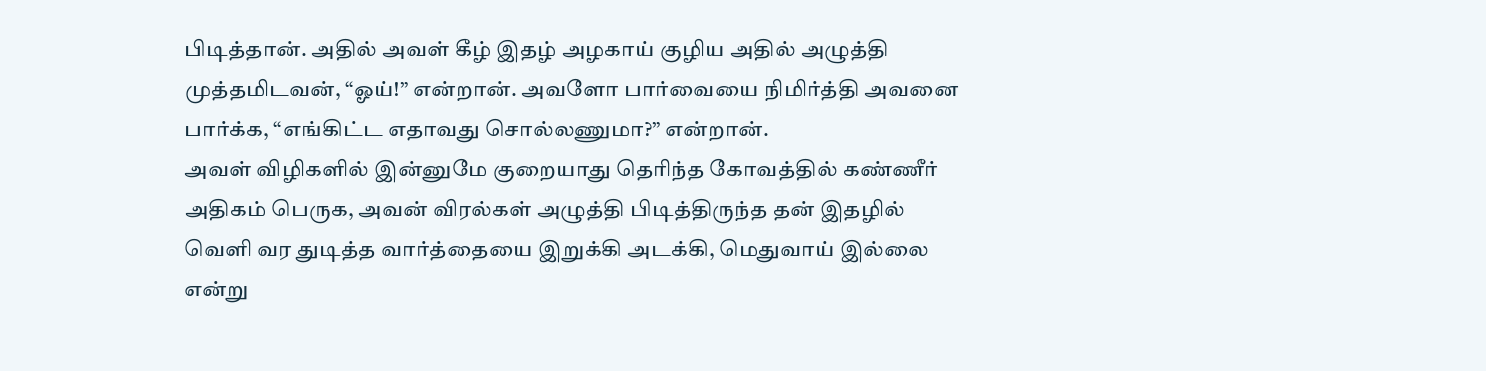பிடித்தான். அதில் அவள் கீழ் இதழ் அழகாய் குழிய அதில் அழுத்தி முத்தமிடவன், “ஓய்!” என்றான். அவளோ பார்வையை நிமிர்த்தி அவனை பார்க்க, “எங்கிட்ட எதாவது சொல்லணுமா?” என்றான்.
அவள் விழிகளில் இன்னுமே குறையாது தெரிந்த கோவத்தில் கண்ணீர் அதிகம் பெருக, அவன் விரல்கள் அழுத்தி பிடித்திருந்த தன் இதழில் வெளி வர துடித்த வார்த்தையை இறுக்கி அடக்கி, மெதுவாய் இல்லை என்று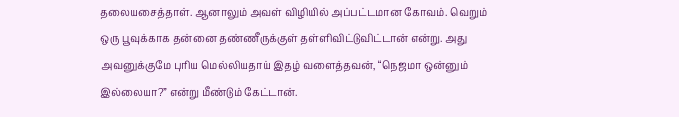தலையசைத்தாள். ஆனாலும் அவள் விழியில் அப்பட்டமான கோவம். வெறும் ஒரு பூவுக்காக தன்னை தண்ணீருக்குள் தள்ளிவிட்டுவிட்டான் என்று. அது அவனுக்குமே புரிய மெல்லியதாய் இதழ் வளைத்தவன், “நெஜமா ஒன்னும் இல்லையா?” என்று மீண்டும் கேட்டான்.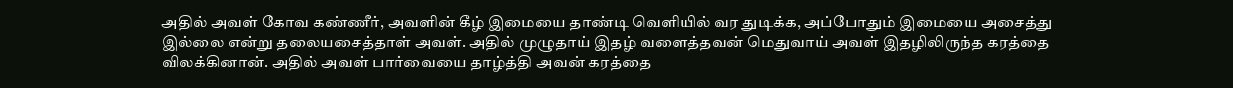அதில் அவள் கோவ கண்ணீர், அவளின் கீழ் இமையை தாண்டி வெளியில் வர துடிக்க, அப்போதும் இமையை அசைத்து இல்லை என்று தலையசைத்தாள் அவள். அதில் முழுதாய் இதழ் வளைத்தவன் மெதுவாய் அவள் இதழிலிருந்த கரத்தை விலக்கினான். அதில் அவள் பார்வையை தாழ்த்தி அவன் கரத்தை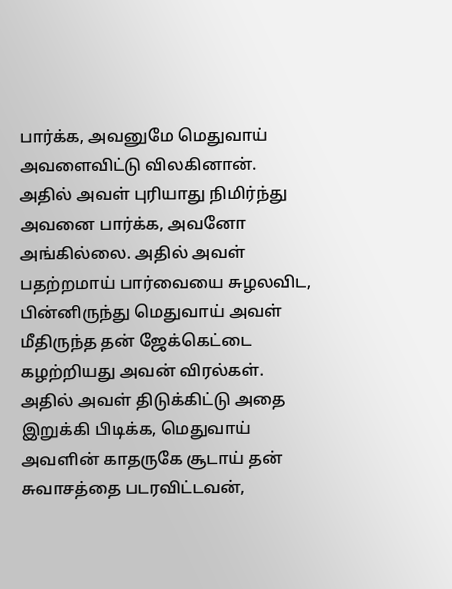பார்க்க, அவனுமே மெதுவாய் அவளைவிட்டு விலகினான்.
அதில் அவள் புரியாது நிமிர்ந்து அவனை பார்க்க, அவனோ அங்கில்லை. அதில் அவள் பதற்றமாய் பார்வையை சுழலவிட, பின்னிருந்து மெதுவாய் அவள் மீதிருந்த தன் ஜேக்கெட்டை கழற்றியது அவன் விரல்கள். அதில் அவள் திடுக்கிட்டு அதை இறுக்கி பிடிக்க, மெதுவாய் அவளின் காதருகே சூடாய் தன் சுவாசத்தை படரவிட்டவன்,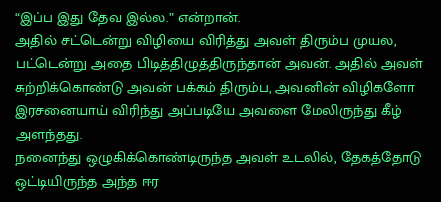“இப்ப இது தேவ இல்ல.” என்றான்.
அதில் சட்டென்று விழியை விரித்து அவள் திரும்ப முயல, பட்டென்று அதை பிடித்திழுத்திருந்தான் அவன். அதில் அவள் சுற்றிக்கொண்டு அவன் பக்கம் திரும்ப, அவனின் விழிகளோ இரசனையாய் விரிந்து அப்படியே அவளை மேலிருந்து கீழ் அளந்தது.
நனைந்து ஒழுகிக்கொண்டிருந்த அவள் உடலில், தேகத்தோடு ஒட்டியிருந்த அந்த ஈர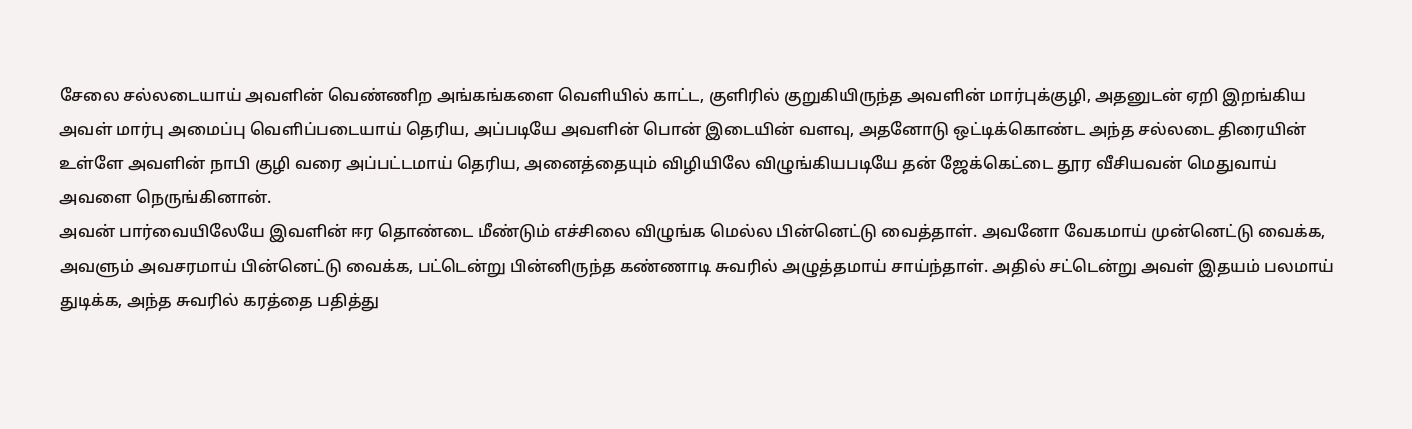சேலை சல்லடையாய் அவளின் வெண்ணிற அங்கங்களை வெளியில் காட்ட, குளிரில் குறுகியிருந்த அவளின் மார்புக்குழி, அதனுடன் ஏறி இறங்கிய அவள் மார்பு அமைப்பு வெளிப்படையாய் தெரிய, அப்படியே அவளின் பொன் இடையின் வளவு, அதனோடு ஒட்டிக்கொண்ட அந்த சல்லடை திரையின் உள்ளே அவளின் நாபி குழி வரை அப்பட்டமாய் தெரிய, அனைத்தையும் விழியிலே விழுங்கியபடியே தன் ஜேக்கெட்டை தூர வீசியவன் மெதுவாய் அவளை நெருங்கினான்.
அவன் பார்வையிலேயே இவளின் ஈர தொண்டை மீண்டும் எச்சிலை விழுங்க மெல்ல பின்னெட்டு வைத்தாள். அவனோ வேகமாய் முன்னெட்டு வைக்க, அவளும் அவசரமாய் பின்னெட்டு வைக்க, பட்டென்று பின்னிருந்த கண்ணாடி சுவரில் அழுத்தமாய் சாய்ந்தாள். அதில் சட்டென்று அவள் இதயம் பலமாய் துடிக்க, அந்த சுவரில் கரத்தை பதித்து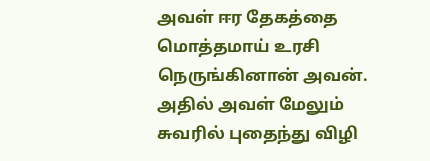அவள் ஈர தேகத்தை மொத்தமாய் உரசி நெருங்கினான் அவன். அதில் அவள் மேலும் சுவரில் புதைந்து விழி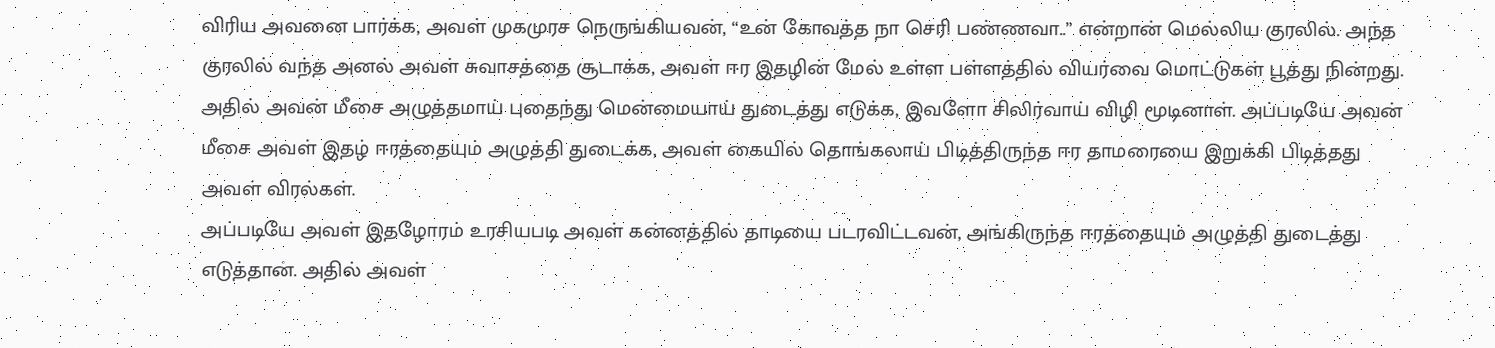விரிய அவனை பார்க்க, அவள் முகமுரச நெருங்கியவன், “உன் கோவத்த நா செரி பண்ணவா..” என்றான் மெல்லிய குரலில். அந்த குரலில் வந்த அனல் அவள் சுவாசத்தை சூடாக்க, அவள் ஈர இதழின் மேல் உள்ள பள்ளத்தில் வியர்வை மொட்டுகள் பூத்து நின்றது. அதில் அவன் மீசை அழுத்தமாய் புதைந்து மென்மையாய் துடைத்து எடுக்க, இவளோ சிலிர்வாய் விழி மூடினாள். அப்படியே அவன் மீசை அவள் இதழ் ஈரத்தையும் அழுத்தி துடைக்க, அவள் கையில் தொங்கலாய் பிடித்திருந்த ஈர தாமரையை இறுக்கி பிடித்தது அவள் விரல்கள்.
அப்படியே அவள் இதழோரம் உரசியபடி அவள் கன்னத்தில் தாடியை படரவிட்டவன், அங்கிருந்த ஈரத்தையும் அழுத்தி துடைத்து எடுத்தான். அதில் அவள்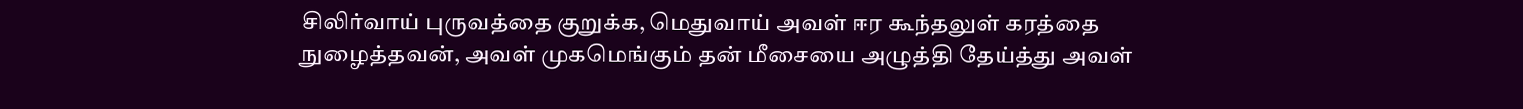சிலிர்வாய் புருவத்தை குறுக்க, மெதுவாய் அவள் ஈர கூந்தலுள் கரத்தை நுழைத்தவன், அவள் முகமெங்கும் தன் மீசையை அழுத்தி தேய்த்து அவள்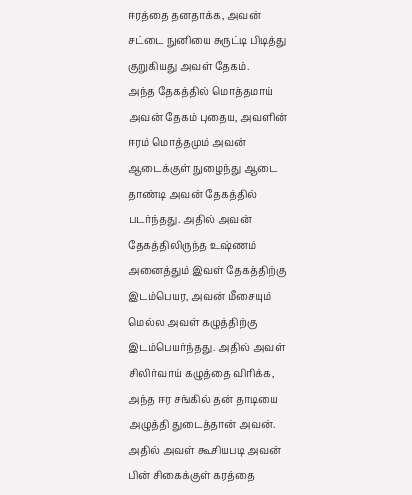ஈரத்தை தனதாக்க, அவன் சட்டை நுனியை சுருட்டி பிடித்து குறுகியது அவள் தேகம்.
அந்த தேகத்தில் மொத்தமாய் அவன் தேகம் புதைய, அவளின் ஈரம் மொத்தமும் அவன் ஆடைக்குள் நுழைந்து ஆடை தாண்டி அவன் தேகத்தில் படர்ந்தது. அதில் அவன் தேகத்திலிருந்த உஷ்ணம் அனைத்தும் இவள் தேகத்திற்கு இடம்பெயர, அவன் மீசையும் மெல்ல அவள் கழுத்திற்கு இடம்பெயர்ந்தது. அதில் அவள் சிலிர்வாய் கழுத்தை விரிக்க, அந்த ஈர சங்கில் தன் தாடியை அழுத்தி துடைத்தான் அவன். அதில் அவள் கூசியபடி அவன் பின் சிகைக்குள் கரத்தை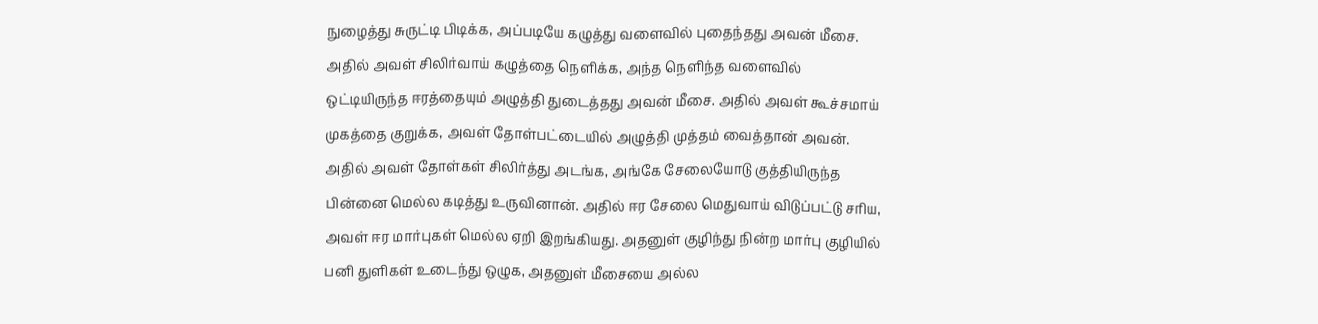நுழைத்து சுருட்டி பிடிக்க, அப்படியே கழுத்து வளைவில் புதைந்தது அவன் மீசை. அதில் அவள் சிலிர்வாய் கழுத்தை நெளிக்க, அந்த நெளிந்த வளைவில் ஒட்டியிருந்த ஈரத்தையும் அழுத்தி துடைத்தது அவன் மீசை. அதில் அவள் கூச்சமாய் முகத்தை குறுக்க, அவள் தோள்பட்டையில் அழுத்தி முத்தம் வைத்தான் அவன். அதில் அவள் தோள்கள் சிலிர்த்து அடங்க, அங்கே சேலையோடு குத்தியிருந்த பின்னை மெல்ல கடித்து உருவினான். அதில் ஈர சேலை மெதுவாய் விடுப்பட்டு சரிய, அவள் ஈர மார்புகள் மெல்ல ஏறி இறங்கியது. அதனுள் குழிந்து நின்ற மார்பு குழியில் பனி துளிகள் உடைந்து ஒழுக, அதனுள் மீசையை அல்ல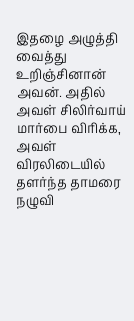இதழை அழுத்தி வைத்து உறிஞ்சினான் அவன். அதில் அவள் சிலிர்வாய் மார்பை விரிக்க, அவள் விரலிடையில் தளர்ந்த தாமரை நழுவி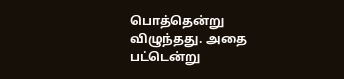பொத்தென்று விழுந்தது. அதை பட்டென்று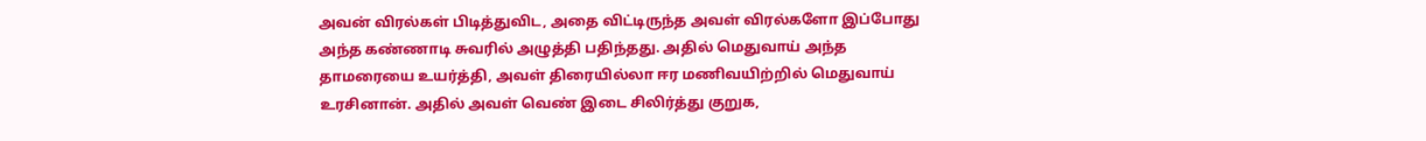அவன் விரல்கள் பிடித்துவிட, அதை விட்டிருந்த அவள் விரல்களோ இப்போது அந்த கண்ணாடி சுவரில் அழுத்தி பதிந்தது. அதில் மெதுவாய் அந்த தாமரையை உயர்த்தி, அவள் திரையில்லா ஈர மணிவயிற்றில் மெதுவாய் உரசினான். அதில் அவள் வெண் இடை சிலிர்த்து குறுக,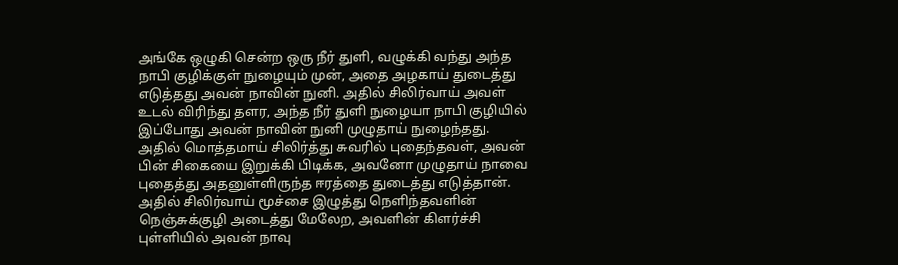அங்கே ஒழுகி சென்ற ஒரு நீர் துளி, வழுக்கி வந்து அந்த நாபி குழிக்குள் நுழையும் முன், அதை அழகாய் துடைத்து எடுத்தது அவன் நாவின் நுனி. அதில் சிலிர்வாய் அவள் உடல் விரிந்து தளர, அந்த நீர் துளி நுழையா நாபி குழியில் இப்போது அவன் நாவின் நுனி முழுதாய் நுழைந்தது. அதில் மொத்தமாய் சிலிர்த்து சுவரில் புதைந்தவள், அவன் பின் சிகையை இறுக்கி பிடிக்க, அவனோ முழுதாய் நாவை புதைத்து அதனுள்ளிருந்த ஈரத்தை துடைத்து எடுத்தான்.
அதில் சிலிர்வாய் மூச்சை இழுத்து நெளிந்தவளின் நெஞ்சுக்குழி அடைத்து மேலேற, அவளின் கிளர்ச்சி புள்ளியில் அவன் நாவு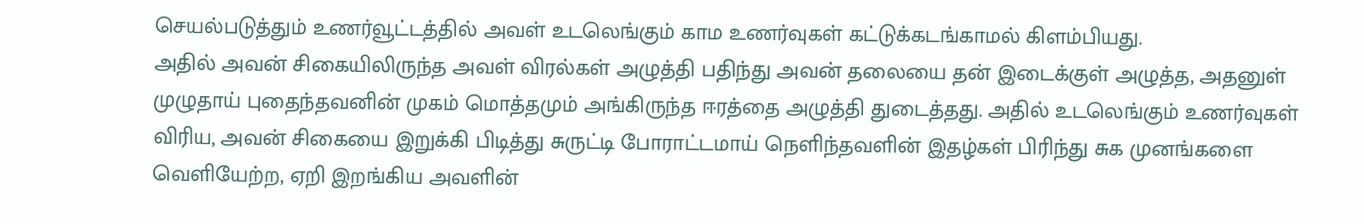செயல்படுத்தும் உணர்வூட்டத்தில் அவள் உடலெங்கும் காம உணர்வுகள் கட்டுக்கடங்காமல் கிளம்பியது.
அதில் அவன் சிகையிலிருந்த அவள் விரல்கள் அழுத்தி பதிந்து அவன் தலையை தன் இடைக்குள் அழுத்த, அதனுள் முழுதாய் புதைந்தவனின் முகம் மொத்தமும் அங்கிருந்த ஈரத்தை அழுத்தி துடைத்தது. அதில் உடலெங்கும் உணர்வுகள் விரிய, அவன் சிகையை இறுக்கி பிடித்து சுருட்டி போராட்டமாய் நெளிந்தவளின் இதழ்கள் பிரிந்து சுக முனங்களை வெளியேற்ற, ஏறி இறங்கிய அவளின்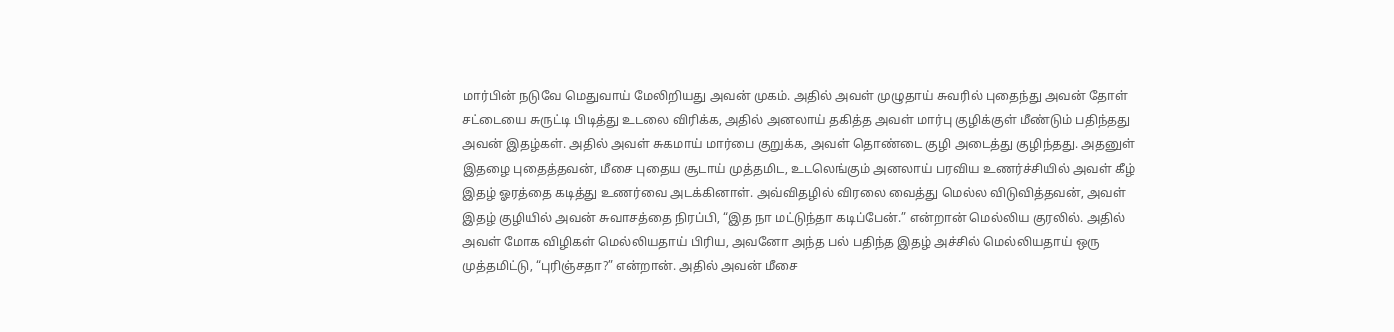மார்பின் நடுவே மெதுவாய் மேலிறியது அவன் முகம். அதில் அவள் முழுதாய் சுவரில் புதைந்து அவன் தோள் சட்டையை சுருட்டி பிடித்து உடலை விரிக்க, அதில் அனலாய் தகித்த அவள் மார்பு குழிக்குள் மீண்டும் பதிந்தது அவன் இதழ்கள். அதில் அவள் சுகமாய் மார்பை குறுக்க, அவள் தொண்டை குழி அடைத்து குழிந்தது. அதனுள் இதழை புதைத்தவன், மீசை புதைய சூடாய் முத்தமிட, உடலெங்கும் அனலாய் பரவிய உணர்ச்சியில் அவள் கீழ் இதழ் ஓரத்தை கடித்து உணர்வை அடக்கினாள். அவ்விதழில் விரலை வைத்து மெல்ல விடுவித்தவன், அவள் இதழ் குழியில் அவன் சுவாசத்தை நிரப்பி, “இத நா மட்டுந்தா கடிப்பேன்.” என்றான் மெல்லிய குரலில். அதில் அவள் மோக விழிகள் மெல்லியதாய் பிரிய, அவனோ அந்த பல் பதிந்த இதழ் அச்சில் மெல்லியதாய் ஒரு முத்தமிட்டு, “புரிஞ்சதா?” என்றான். அதில் அவன் மீசை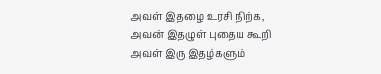அவள் இதழை உரசி நிற்க, அவன் இதழுள் புதைய கூறி அவள் இரு இதழ்களும்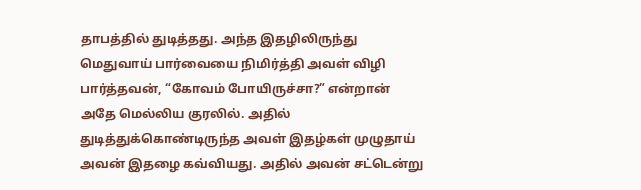தாபத்தில் துடித்தது. அந்த இதழிலிருந்து மெதுவாய் பார்வையை நிமிர்த்தி அவள் விழி பார்த்தவன், “கோவம் போயிருச்சா?” என்றான் அதே மெல்லிய குரலில். அதில் துடித்துக்கொண்டிருந்த அவள் இதழ்கள் முழுதாய் அவன் இதழை கவ்வியது. அதில் அவன் சட்டென்று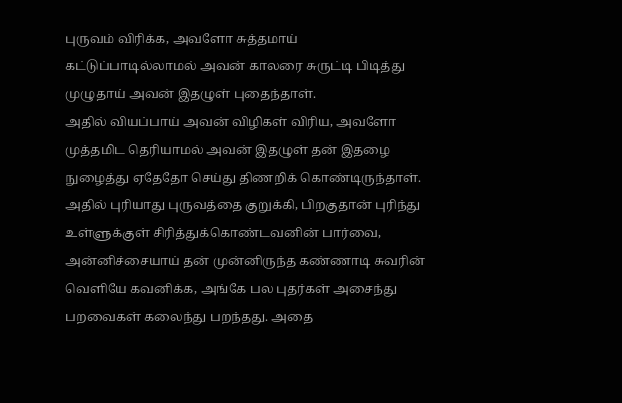புருவம் விரிக்க, அவளோ சுத்தமாய் கட்டுப்பாடில்லாமல் அவன் காலரை சுருட்டி பிடித்து முழுதாய் அவன் இதழுள் புதைந்தாள்.
அதில் வியப்பாய் அவன் விழிகள் விரிய, அவளோ முத்தமிட தெரியாமல் அவன் இதழுள் தன் இதழை நுழைத்து ஏதேதோ செய்து திணறிக் கொண்டிருந்தாள். அதில் புரியாது புருவத்தை குறுக்கி, பிறகுதான் புரிந்து உள்ளுக்குள் சிரித்துக்கொண்டவனின் பார்வை, அன்னிச்சையாய் தன் முன்னிருந்த கண்ணாடி சுவரின் வெளியே கவனிக்க, அங்கே பல புதர்கள் அசைந்து பறவைகள் கலைந்து பறந்தது. அதை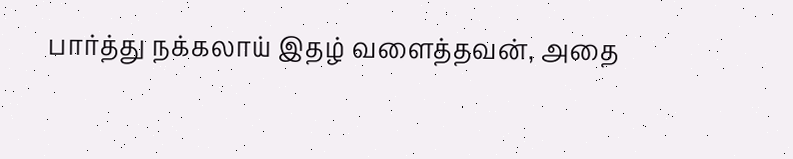பார்த்து நக்கலாய் இதழ் வளைத்தவன், அதை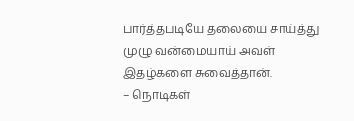பார்த்தபடியே தலையை சாய்த்து முழு வன்மையாய் அவள் இதழ்களை சுவைத்தான்.
– நொடிகள்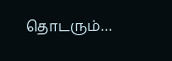தொடரும்…